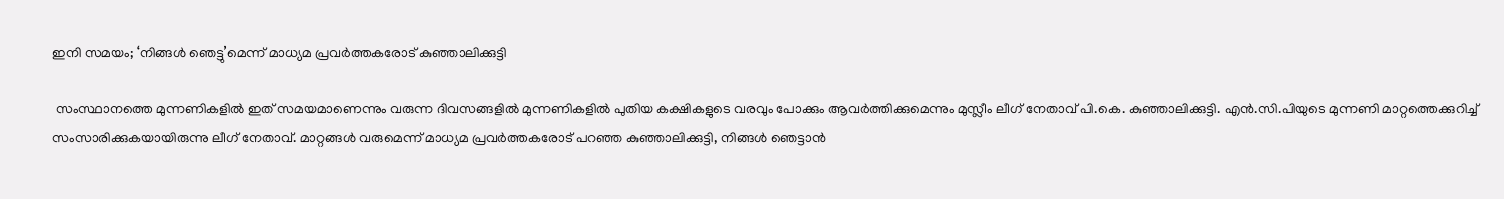ഇനി സമയം; ‘നിങ്ങള്‍ ഞെട്ടു’മെന്ന് മാധ്യമ പ്രവര്‍ത്തകരോട് കുഞ്ഞാലിക്കുട്ടി

 സംസ്ഥാനത്തെ മുന്നണികളില്‍ ഇത് സമയമാണെന്നും വരുന്ന ദിവസങ്ങളില്‍ മുന്നണികളില്‍ പുതിയ കക്ഷികളുടെ വരവും പോക്കും ആവര്‍ത്തിക്കുമെന്നും മുസ്ലീം ലീഗ് നേതാവ് പി.കെ. കുഞ്ഞാലിക്കുട്ടി. എന്‍.സി.പിയുടെ മുന്നണി മാറ്റത്തെക്കുറിച്ച്‌ സംസാരിക്കുകയായിരുന്നു ലീഗ് നേതാവ്. മാറ്റങ്ങള്‍ വരുമെന്ന് മാധ്യമ പ്രവര്‍ത്തകരോട് പറഞ്ഞ കുഞ്ഞാലിക്കുട്ടി, നിങ്ങള്‍ ഞെട്ടാന്‍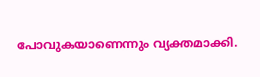പോവുകയാണെന്നും വ്യക്തമാക്കി.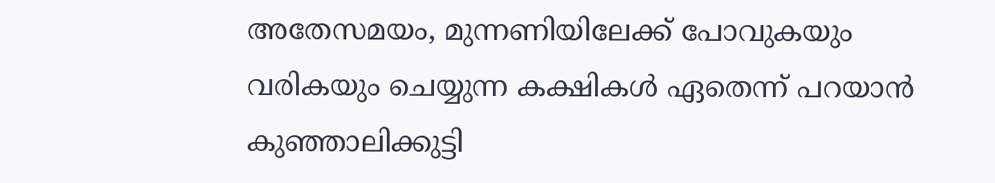അതേസമയം, മുന്നണിയിലേക്ക് പോവുകയും വരികയും ചെയ്യുന്ന കക്ഷികള്‍ ഏതെന്ന് പറയാന്‍ കുഞ്ഞാലിക്കുട്ടി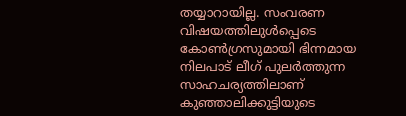തയ്യാറായില്ല. സംവരണ വിഷയത്തിലുള്‍പ്പെടെ കോണ്‍ഗ്രസുമായി ഭിന്നമായ നിലപാട് ലീഗ് പുലര്‍ത്തുന്ന സാഹചര്യത്തിലാണ് കുഞ്ഞാലിക്കുട്ടിയുടെ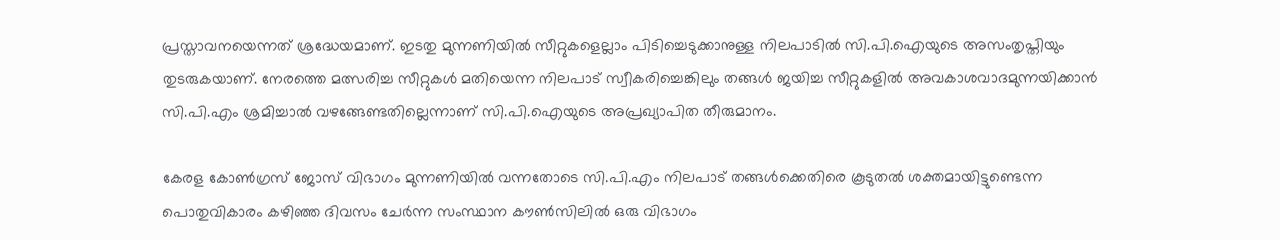പ്രസ്താവനയെന്നത് ശ്രദ്ധേയമാണ്. ഇടതു മുന്നണിയില്‍ സീറ്റുകളെല്ലാം പിടിച്ചെടുക്കാനുള്ള നിലപാടില്‍ സി.പി.ഐയുടെ അസംതൃപ്തിയും തുടരുകയാണ്. നേരത്തെ മത്സരിച്ച സീറ്റുകള്‍ മതിയെന്ന നിലപാട് സ്വീകരിച്ചെങ്കിലും തങ്ങള്‍ ജയിച്ച സീറ്റുകളില്‍ അവകാശവാദമുന്നയിക്കാന്‍ സി.പി.എം ശ്രമിച്ചാല്‍ വഴങ്ങേണ്ടതില്ലെന്നാണ് സി.പി.ഐയുടെ അപ്രഖ്യാപിത തീരുമാനം.

കേരള കോണ്‍ഗ്രസ് ജോസ് വിഭാഗം മുന്നണിയില്‍ വന്നതോടെ സി.പി.എം നിലപാട് തങ്ങള്‍ക്കെതിരെ കൂടുതല്‍ ശക്തമായിട്ടുണ്ടെന്ന പൊതുവികാരം കഴിഞ്ഞ ദിവസം ചേര്‍ന്ന സംസ്ഥാന കൗണ്‍സിലില്‍ ഒരു വിഭാഗം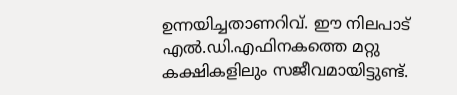ഉന്നയിച്ചതാണറിവ്. ഈ നിലപാട് എല്‍.ഡി.എഫിനകത്തെ മറ്റു കക്ഷികളിലും സജീവമായിട്ടുണ്ട്.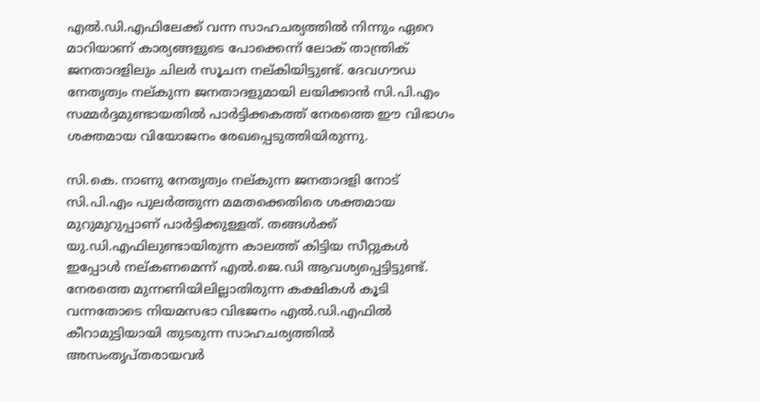എല്‍.ഡി.എഫിലേക്ക് വന്ന സാഹചര്യത്തില്‍ നിന്നും ഏറെ മാറിയാണ് കാര്യങ്ങളുടെ പോക്കെന്ന് ലോക് താന്ത്രിക് ജനതാദളിലും ചിലര്‍ സൂചന നല്കിയിട്ടുണ്ട്. ദേവഗൗഡ നേതൃത്വം നല്കുന്ന ജനതാദളുമായി ലയിക്കാന്‍ സി.പി.എം സമ്മര്‍ദ്ദമുണ്ടായതില്‍ പാര്‍ട്ടിക്കകത്ത് നേരത്തെ ഈ വിഭാഗം ശക്തമായ വിയോജനം രേഖപ്പെടുത്തിയിരുന്നു.

സി.കെ. നാണു നേതൃത്വം നല്കുന്ന ജനതാദളി നോട് സി.പി.എം പുലര്‍ത്തുന്ന മമതക്കെതിരെ ശക്തമായ മുറുമുറുപ്പാണ് പാര്‍ട്ടിക്കുള്ളത്. തങ്ങള്‍ക്ക് യു.ഡി.എഫിലുണ്ടായിരുന്ന കാലത്ത് കിട്ടിയ സീറ്റുകള്‍ ഇപ്പോള്‍ നല്കണമെന്ന് എല്‍.ജെ.ഡി ആവശ്യപ്പെട്ടിട്ടുണ്ട്. നേരത്തെ മുന്നണിയിലില്ലാതിരുന്ന കക്ഷികള്‍ കൂടി വന്നതോടെ നിയമസഭാ വിഭജനം എല്‍.ഡി.എഫില്‍ കീറാമുട്ടിയായി തുടരുന്ന സാഹചര്യത്തില്‍ അസംതൃപ്തരായവര്‍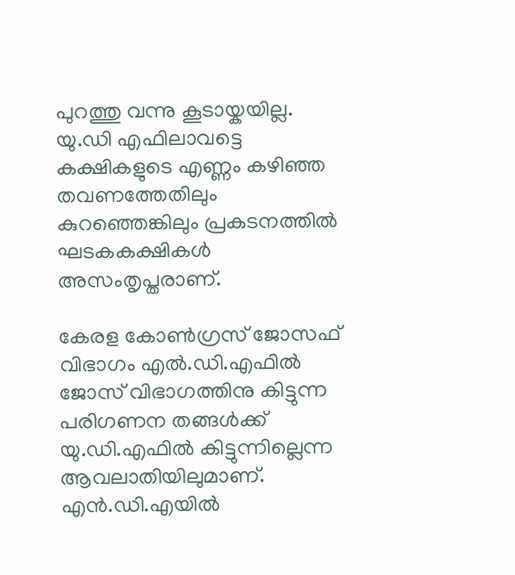പുറത്തു വന്നു കൂടായ്കയില്ല. യു.ഡി എഫിലാവട്ടെ കക്ഷികളുടെ എണ്ണം കഴിഞ്ഞ തവണത്തേതിലും കുറഞ്ഞെങ്കിലും പ്രകടനത്തില്‍ ഘടകകക്ഷികള്‍ അസംതൃപ്തരാണ്.

കേരള കോണ്‍ഗ്രസ് ജോസഫ് വിഭാഗം എല്‍.ഡി.എഫില്‍ ജോസ് വിഭാഗത്തിനു കിട്ടുന്ന പരിഗണന തങ്ങള്‍ക്ക് യു.ഡി.എഫില്‍ കിട്ടുന്നില്ലെന്ന ആവലാതിയിലുമാണ്. എന്‍.ഡി.എയില്‍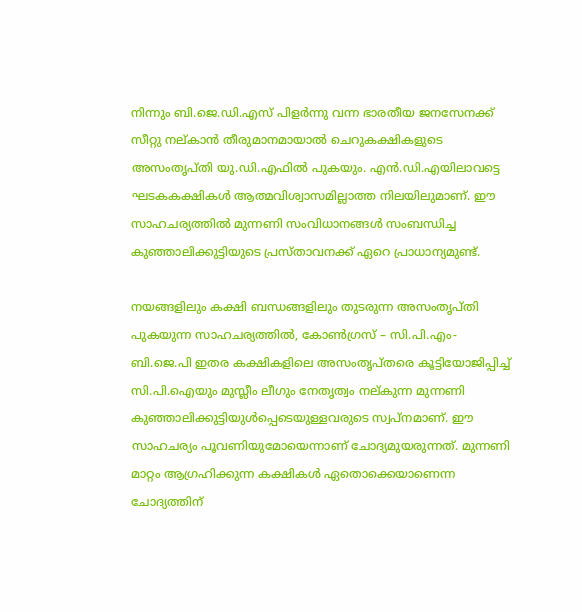നിന്നും ബി.ജെ.ഡി.എസ് പിളര്‍ന്നു വന്ന ഭാരതീയ ജനസേനക്ക് സീറ്റു നല്കാന്‍ തീരുമാനമായാല്‍ ചെറുകക്ഷികളുടെ അസംതൃപ്തി യു.ഡി.എഫില്‍ പുകയും. എന്‍.ഡി.എയിലാവട്ടെ ഘടകകക്ഷികള്‍ ആത്മവിശ്വാസമില്ലാത്ത നിലയിലുമാണ്. ഈ സാഹചര്യത്തില്‍ മുന്നണി സംവിധാനങ്ങള്‍ സംബന്ധിച്ച കുഞ്ഞാലിക്കുട്ടിയുടെ പ്രസ്താവനക്ക് ഏറെ പ്രാധാന്യമുണ്ട്.

നയങ്ങളിലും കക്ഷി ബന്ധങ്ങളിലും തുടരുന്ന അസംതൃപ്തി പുകയുന്ന സാഹചര്യത്തില്‍, കോണ്‍ഗ്രസ് – സി.പി.എം- ബി.ജെ.പി ഇതര കക്ഷികളിലെ അസംതൃപ്തരെ കൂട്ടിയോജിപ്പിച്ച്‌ സി.പി.ഐയും മുസ്ലീം ലീഗും നേതൃത്വം നല്കുന്ന മുന്നണി കുഞ്ഞാലിക്കുട്ടിയുള്‍പ്പെടെയുള്ളവരുടെ സ്വപ്നമാണ്. ഈ സാഹചര്യം പൂവണിയുമോയെന്നാണ് ചോദ്യമുയരുന്നത്. മുന്നണി മാറ്റം ആഗ്രഹിക്കുന്ന കക്ഷികള്‍ ഏതൊക്കെയാണെന്ന ചോദ്യത്തിന്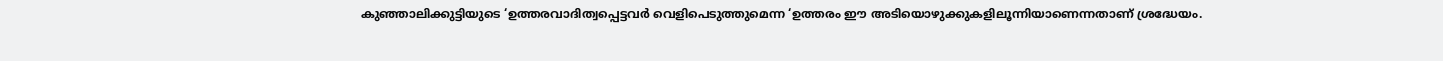കുഞ്ഞാലിക്കുട്ടിയുടെ ‘ഉത്തരവാദിത്വപ്പെട്ടവര്‍ വെളിപെടുത്തുമെന്ന ‘ഉത്തരം ഈ അടിയൊഴുക്കുകളിലൂന്നിയാണെന്നതാണ് ശ്രദ്ധേയം.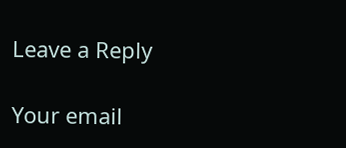Leave a Reply

Your email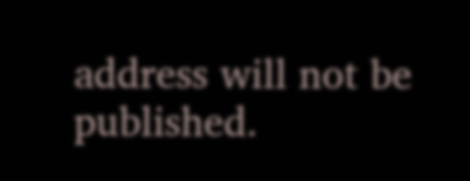address will not be published.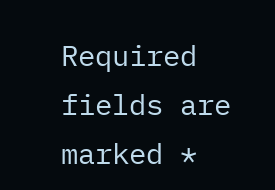Required fields are marked *